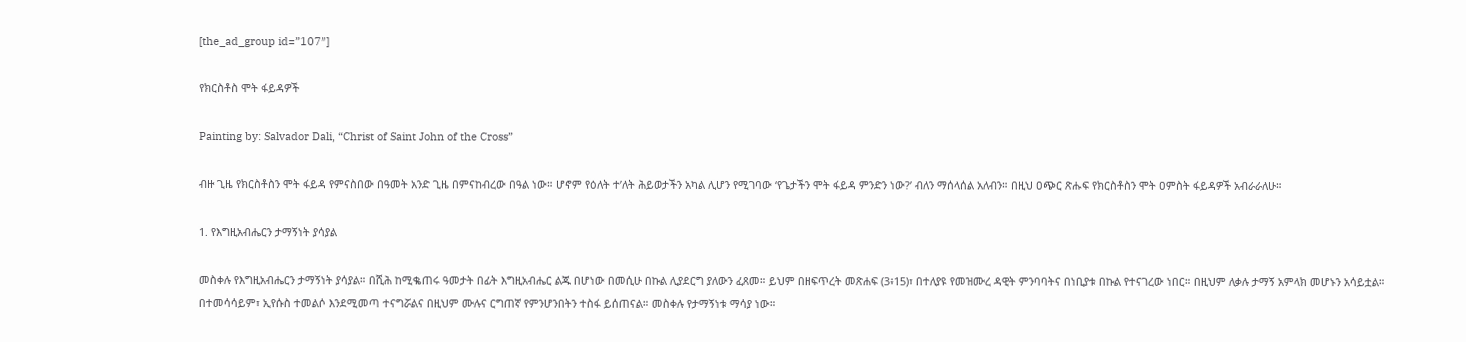[the_ad_group id=”107″]

የክርስቶስ ሞት ፋይዳዎች

Painting by: Salvador Dali, “Christ of Saint John of the Cross”

ብዙ ጊዜ የክርስቶስን ሞት ፋይዳ የምናስበው በዓመት አንድ ጊዜ በምናከብረው በዓል ነው። ሆኖም የዕለት ተ’ለት ሕይወታችን አካል ሊሆን የሚገባው ‘የጌታችን ሞት ፋይዳ ምንድን ነው?’ ብለን ማሰላሰል አለብን። በዚህ ዐጭር ጽሑፍ የክርስቶስን ሞት ዐምስት ፋይዳዎች አብራራለሁ።

1. የእግዚአብሔርን ታማኝነት ያሳያል

መስቀሉ የእግዚአብሔርን ታማኝነት ያሳያል። በሺሕ ከሚቈጠሩ ዓመታት በፊት እግዚአብሔር ልጁ በሆነው በመሲሁ በኩል ሊያደርግ ያለውን ፈጸመ። ይህም በዘፍጥረት መጽሐፍ (3፥15)፣ በተለያዩ የመዝሙረ ዳዊት ምንባባትና በነቢያቱ በኩል የተናገረው ነበር። በዚህም ለቃሉ ታማኝ አምላክ መሆኑን አሳይቷል። በተመሳሳይም፣ ኢየሱስ ተመልሶ እንደሚመጣ ተናግሯልና በዚህም ሙሉና ርግጠኛ የምንሆንበትን ተስፋ ይሰጠናል። መስቀሉ የታማኝነቱ ማሳያ ነው።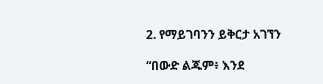2. የማይገባንን ይቅርታ አገኘን

“በውድ ልጁም፥ እንደ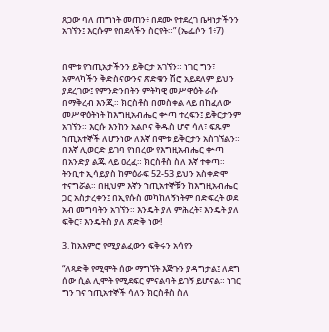ጸጋው ባለ ጠግነት መጠን፥ በደሙ የተደረገ ቤዛነታችንን አገኘን፤ እርሱም የበደላችን ስርየት።” (ኤፌሶን 1፥7)


በሞቱ የኀጢአታችንን ይቅርታ አገኘን። ነገር ግን፣ አምላካችን ቅድስናውንና ጽድቁን ሽሮ አይደለም ይህን ያደረገው፤ የምንድንበትን ምትካዊ መሥዋዕት ራሱ በማቅረብ እንጂ። ክርስቶስ በመስቀል ላይ በከፈለው መሥዋዕትነት ከእግዚአብሔር ቍጣ ተረፍን፤ ይቅርታንም አገኘን። እርሱ እንከን አልቦና ቅዱስ ሆኖ ሳለ፣ ፍጹም ኀጢአተኞች ለሆንነው ለእኛ በሞቱ ይቅርታን አስገኘልን። በእኛ ሊወርድ ይገባ የነበረው የእግዚአብሔር ቍጣ በአንድያ ልጁ ላይ ዐረፈ። ክርስቶስ ስለ እኛ ተቀጣ። ትንቢተ ኢሳይያስ ከምዕራፍ 52-53 ይህን አስቀድሞ ተናግሯል። በዚህም እኛን ኀጢአተኞቹን ከእግዚአብሔር ጋር አስታረቀን፤ በኢየሱስ መካከለኝነትም በድፍረት ወደ አብ መግባትን አገኘን። እንዴት ያለ ምሕረት፣ እንዴት ያለ ፍቅር፣ እንዴትስ ያለ ጽድቅ ነው!

3. ከአእምሮ የሚያልፈውን ፍቅሩን አሳየን

“ለጻድቅ የሚሞት ሰው ማግኘት እጅጉን ያዳግታል፤ ለደግ ሰው ሲል ሊሞት የሚደፍር ምናልባት ይገኝ ይሆናል። ነገር ግን ገና ኀጢአተኞች ሳለን ክርስቶስ ስለ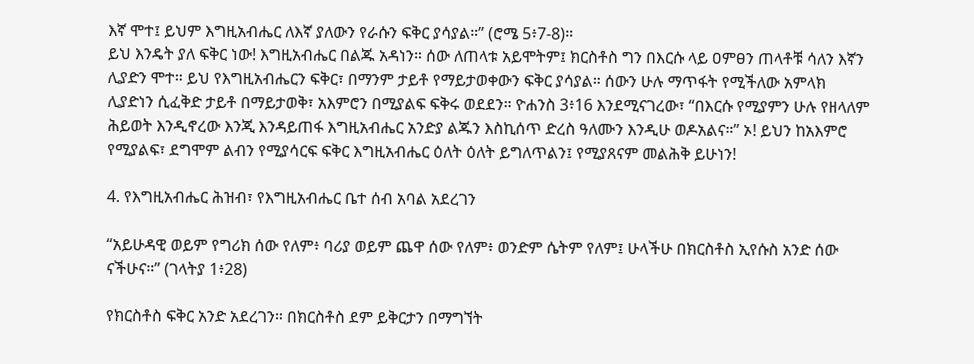እኛ ሞተ፤ ይህም እግዚአብሔር ለእኛ ያለውን የራሱን ፍቅር ያሳያል።” (ሮሜ 5፥7-8)።
ይህ እንዴት ያለ ፍቅር ነው! እግዚአብሔር በልጁ አዳነን። ሰው ለጠላቱ አይሞትም፤ ክርስቶስ ግን በእርሱ ላይ ዐምፀን ጠላቶቹ ሳለን እኛን ሊያድን ሞተ። ይህ የእግዚአብሔርን ፍቅር፣ በማንም ታይቶ የማይታወቀውን ፍቅር ያሳያል። ሰውን ሁሉ ማጥፋት የሚችለው አምላክ ሊያድነን ሲፈቅድ ታይቶ በማይታወቅ፣ አእምሮን በሚያልፍ ፍቅሩ ወደደን። ዮሐንስ 3፥16 እንደሚናገረው፣ “በእርሱ የሚያምን ሁሉ የዘላለም ሕይወት እንዲኖረው እንጂ እንዳይጠፋ እግዚአብሔር አንድያ ልጁን እስኪሰጥ ድረስ ዓለሙን እንዲሁ ወዶአልና።” ኦ! ይህን ከአእምሮ የሚያልፍ፣ ደግሞም ልብን የሚያሳርፍ ፍቅር እግዚአብሔር ዕለት ዕለት ይግለጥልን፤ የሚያጸናም መልሕቅ ይሁነን!

4. የእግዚአብሔር ሕዝብ፣ የእግዚአብሔር ቤተ ሰብ አባል አደረገን

“አይሁዳዊ ወይም የግሪክ ሰው የለም፥ ባሪያ ወይም ጨዋ ሰው የለም፥ ወንድም ሴትም የለም፤ ሁላችሁ በክርስቶስ ኢየሱስ አንድ ሰው ናችሁና።” (ገላትያ 1፥28)

የክርስቶስ ፍቅር አንድ አደረገን። በክርስቶስ ደም ይቅርታን በማግኘት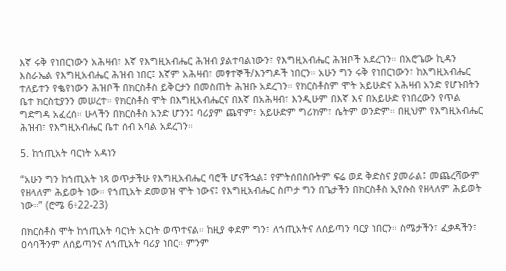እኛ ሩቅ የነበርነውን አሕዛብ፣ እኛ የእግዚአብሔር ሕዝብ ያልተባልነውን፣ የእግዚአብሔር ሕዝቦች አደረገን። በአሮጌው ኪዳን እስራኤል የእግዚአብሔር ሕዝብ ነበር፤ እኛም አሕዛብ፣ መፃተኞች/እንግዶች ነበርን። አሁን ግን ሩቅ የነበርነውን፣ ከእግዚአብሔር ተለይተን የቈየነውን ሕዝቦች በክርስቶስ ይቅርታን በመስጠት ሕዝቡ አደረገን። የክርስቶስም ሞት አይሁድና አሕዛብ አንድ የሆኑበትን ቤተ ክርስቲያንን መሠረተ። የክርስቶስ ሞት በእግዚአብሔርና በእኛ በአሕዛብ፣ እንዲሁም በእኛ እና በአይሁድ የነበረውን የጥል ግድግዳ አፈረሰ። ሁላችን በክርስቶስ አንድ ሆንን፤ ባሪያም ጨዋም፣ አይሁድም ግሪክም፣ ሴትም ወንድም። በዚህም የእግዚአብሔር ሕዝብ፣ የእግዚአብሔር ቤተ ሰብ አባል አደረገን።

5. ከኀጢአት ባርነት አዳነን

“አሁን ግን ከኀጢአት ነጻ ወጥታችሁ የእግዚአብሔር ባሮች ሆናችኋል፤ የምትሰበስቡትም ፍሬ ወደ ቅድስና ያመራል፤ መጨረሻውም የዘላለም ሕይወት ነው። የኀጢአት ደመወዝ ሞት ነውና፤ የእግዚአብሔር ስጦታ ግን በጌታችን በክርስቶስ ኢየሱስ የዘላለም ሕይወት ነው።” (ሮሜ 6፥22-23)

በክርስቶስ ሞት ከኀጢአት ባርነት አርነት ወጥተናል። ከዚያ ቀደም ግን፣ ለኀጢአትና ለሰይጣን ባርያ ነበርን። ስሜታችን፣ ፈቃዳችን፣ ዐሳባችንም ለሰይጣንና ለኀጢአት ባሪያ ነበር። ምንም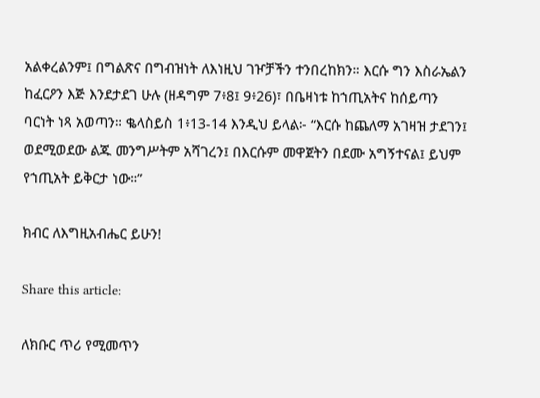አልቀረልንም፤ በግልጽና በግብዝነት ለእነዚህ ገዦቻችን ተንበረከክን። እርሱ ግን እስራኤልን ከፈርዖን እጅ እንደታደገ ሁሉ (ዘዳግም 7፥8፤ 9፥26)፣ በቤዛነቱ ከኀጢአትና ከሰይጣን ባርነት ነጻ አወጣን። ቈላስይስ 1፥13-14 እንዲህ ይላል፦ “እርሱ ከጨለማ አገዛዝ ታደገን፤ ወደሚወደው ልጁ መንግሥትም አሻገረን፤ በእርሱም መዋጀትን በደሙ አግኝተናል፤ ይህም የኀጢአት ይቅርታ ነው።”

ክብር ለእግዚአብሔር ይሁን!

Share this article:

ለክቡር ጥሪ የሚመጥን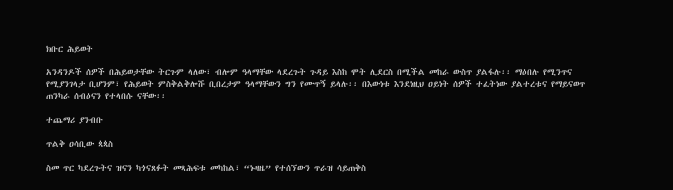ክቡር ሕይወት

አንዳንዶች ሰዎች በሕይወታቸው ትርጉም ላለው፣ ብሎም ዓላማቸው ላደረጉት ጉዳይ እስከ ሞት ሊደርስ በሚችል መከራ ውስጥ ያልፋሉ፡፡ ማዕበሉ የሚንጥና የሚያንገላታ ቢሆንም፣ የሕይወት ምስቅልቅሎሹ ቢበረታም ዓላማቸውን ግን የሙጥኝ ይላሉ፡፡ በእውነቱ እንደነዚህ ዐይነት ሰዎች ተፈትነው ያልተረቱና የማይናወጥ ጠንካራ ሰብዕናን የተላበሱ ናቸው፡፡

ተጨማሪ ያንብቡ

ጥልቅ ዐሳቢው ጳጳስ

ስመ ጥር ካደረጉትና ዝናን ካጎናጸፉት መጻሕፍቱ መካከል፣ “ኑዛዜ” የተሰኘውን ጥራዝ ሳይጠቅስ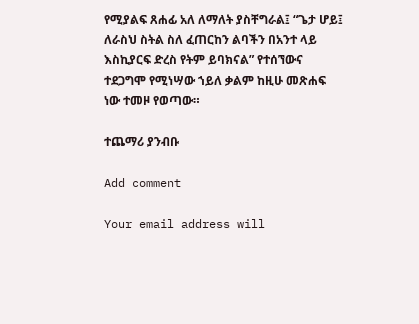የሚያልፍ ጸሐፊ አለ ለማለት ያስቸግራል፤ “ጌታ ሆይ፤ ለራስህ ስትል ስለ ፈጠርከን ልባችን በአንተ ላይ እስኪያርፍ ድረስ የትም ይባክናል” የተሰኘውና ተደጋግሞ የሚነሣው ኀይለ ቃልም ከዚሁ መጽሐፍ ነው ተመዞ የወጣው።

ተጨማሪ ያንብቡ

Add comment

Your email address will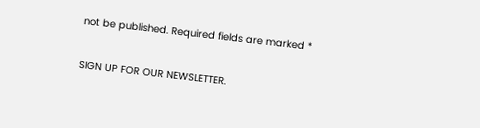not be published. Required fields are marked *

SIGN UP FOR OUR NEWSLETTER.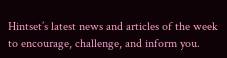Hintset’s latest news and articles of the week to encourage, challenge, and inform you.